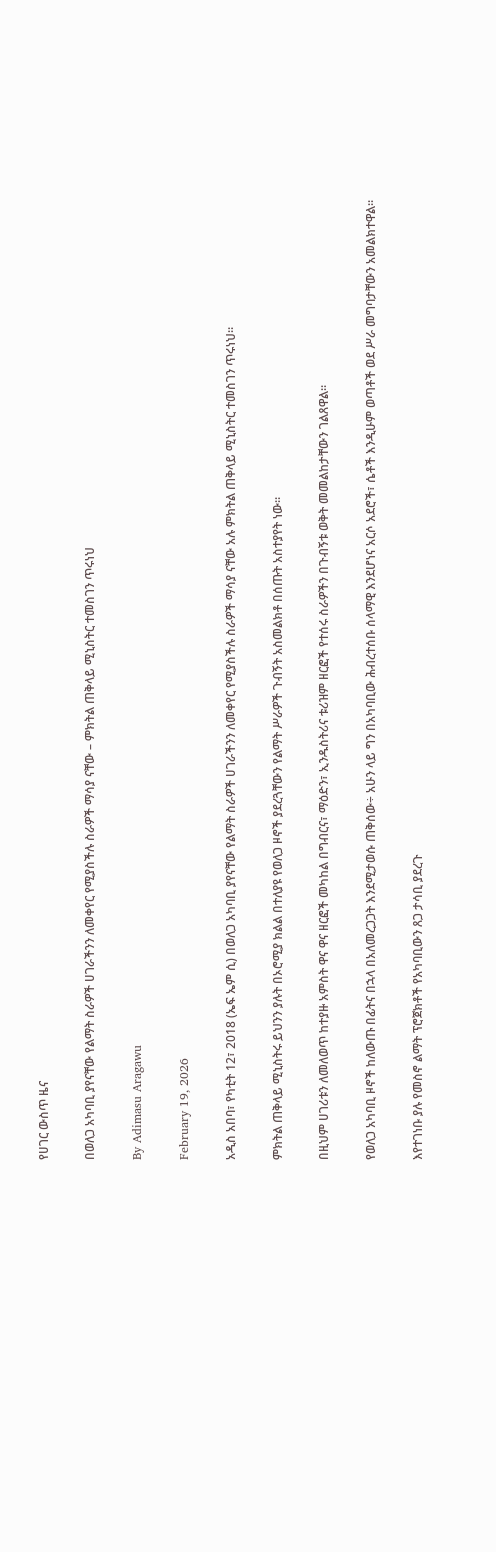የሀገር ውስጥ ዜና

በወለጋ አካባቢ ያየናቸው የልማት ስራዎች ሀገራችንን ለመቀየር የሚያስችሉ ስራዎች ማሳያ ናቸው – ምክትል ጠቅላይ ሚኒስትር ተመስገን ጥሩነህ

By Adimasu Aragawu

February 19, 2026

አዲስ አበባ፣ የካቲት 12፣ 2018 (ኤፍ ኤም ሲ) በወለጋ አካባቢ ያየናቸው የልማት ስራዎች ሀገራችንን ለመቀየር የሚያስችሉ ስራዎች ማሳያ ናቸው አሉ ምክትል ጠቅላይ ሚኒስትር ተመስገን ጥሩነህ።

ምክትል ጠቅላይ ሚኒስትሩ ይህንን ያሉት በኦሮሚያ ክልል በተለያዩ የወለጋ ዞኖች ያደረጓቸውን የልማት ሥራዎች ጉብኝት አስመልክቶ በሰጡት አስተያየት ነው።

በዚህም ሀገሪቱን ለመለወጥ ከተያዙ አምስት ዋና ዋና ዘርፎች መካከል በግብርና፣ ማዕድን፣ ኢንዱስትሪና ቱሪዝም ዘርፎች የተሰሩ ስራዎችን በጉብኝቱ ወቅት መመልከታቸውን ገልጸዋል።

የወለጋ አካባቢ ዞኖች ከለውጡ በፊትና በኋላ በአለመረጋጋት እንደሚታወሱ ጠቅሰው÷ አሁን ላይ ግን በአካባቢው ሕብረተሰቡ ሰላማዊ እንደሆነና አርሶ አደሮች፣ ሴቶች እንዲሁም ወጣቶች ወደ ሥራ መግባታቸውን አመልክተዋል።

እየተገነቡ ያሉ የመስኖ ልማት ፕሮጀክቶች የአካባቢውን ጸጋ ታሳቢ ያደረጉ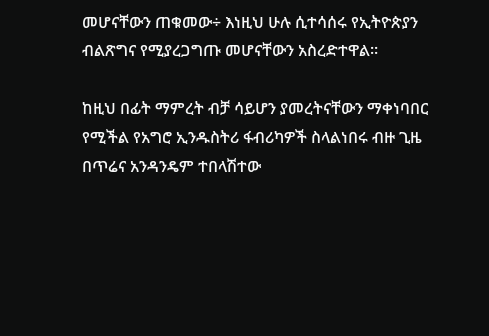መሆናቸውን ጠቁመው÷ እነዚህ ሁሉ ሲተሳሰሩ የኢትዮጵያን ብልጽግና የሚያረጋግጡ መሆናቸውን አስረድተዋል።

ከዚህ በፊት ማምረት ብቻ ሳይሆን ያመረትናቸውን ማቀነባበር የሚችል የአግሮ ኢንዱስትሪ ፋብሪካዎች ስላልነበሩ ብዙ ጊዜ በጥሬና አንዳንዴም ተበላሽተው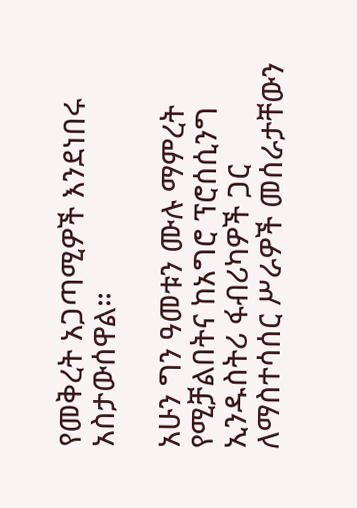የመቅረት አጋጣሚዎች እንደነበሩ አስታውሰዋል።

አሁን ግን ዓመቱን ሙሉ ማምረት የሚቻልበትና ከአግሮ ፕሮሰሲንግ ኢንዱስትሪ ፋብሪካዎች ጋር ለማስተሳሰር ሥራዎች መሰራታቸውን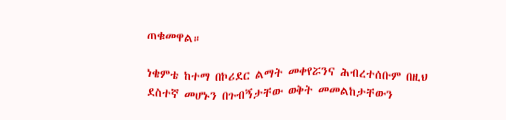ጠቁመዋል።

ነቄምቴ ከተማ በኮሪደር ልማት መቀየሯንና ሕብረተሰቡም በዚህ ደስተኛ መሆኑን በጉብኝታቸው ወቅት መመልከታቸውን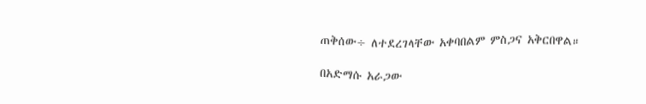ጠቅሰው÷ ለተደረገላቸው አቀባበልም ምስጋና አቅርበዋል።

በአድማሱ አራጋው